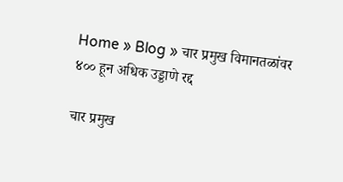Home » Blog » चार प्रमुख विमानतळांवर ४०० हून अधिक उड्डाणे रद्द

चार प्रमुख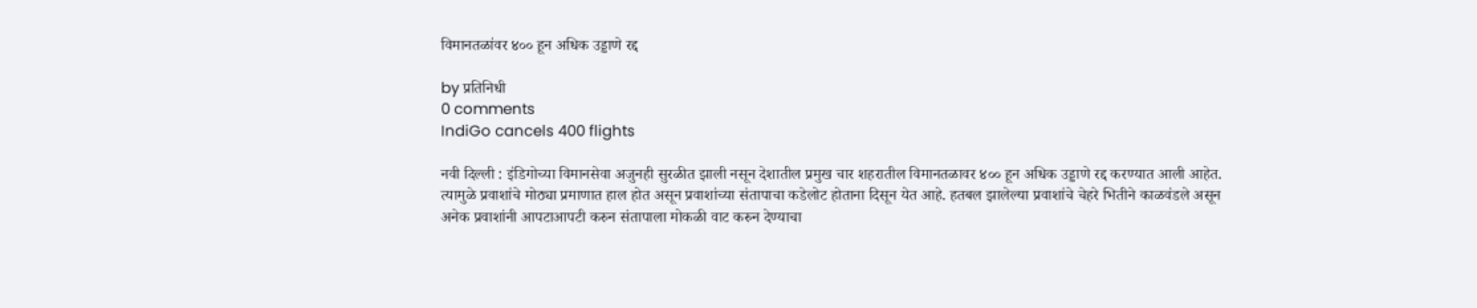विमानतळांवर ४०० हून अधिक उड्डाणे रद्द

by प्रतिनिधी
0 comments
IndiGo cancels 400 flights

नवी दिल्ली : इंडिगोच्या विमानसेवा अजुनही सुरळीत झाली नसून देशातील प्रमुख चार शहरातील विमानतळावर ४०० हून अधिक उड्डाणे रद्द करण्यात आली आहेत. त्यामुळे प्रवाशांचे मोठ्या प्रमाणात हाल होत असून प्रवाशांच्या संतापाचा कडेलोट होताना दिसून येत आहे. हतबल झालेल्या प्रवाशांचे चेहरे भितीने काळवंडले असून अनेक प्रवाशांनी आपटाआपटी करुन संतापाला मोकळी वाट करुन देण्याचा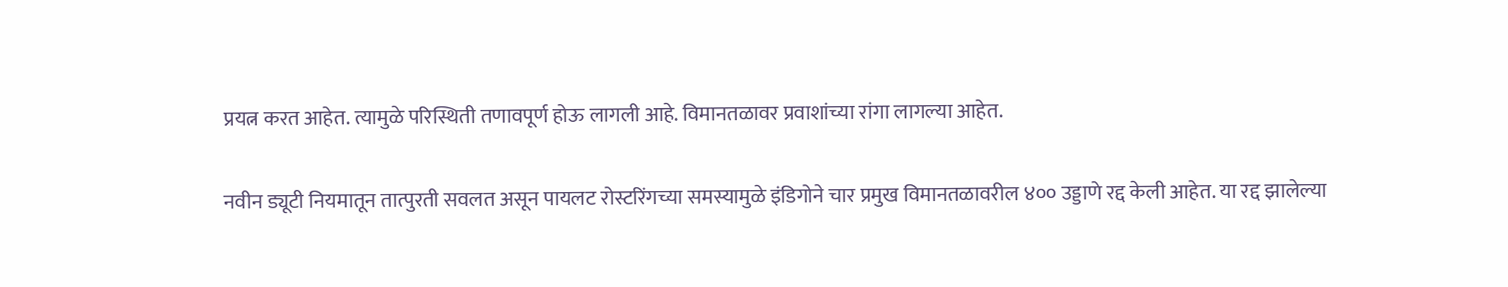प्रयत्न करत आहेत. त्यामुळे परिस्थिती तणावपूर्ण होऊ लागली आहे. विमानतळावर प्रवाशांच्या रांगा लागल्या आहेत.

नवीन ड्यूटी नियमातून तात्पुरती सवलत असून पायलट रोस्टरिंगच्या समस्यामुळे इंडिगोने चार प्रमुख विमानतळावरील ४०० उड्डाणे रद्द केली आहेत. या रद्द झालेल्या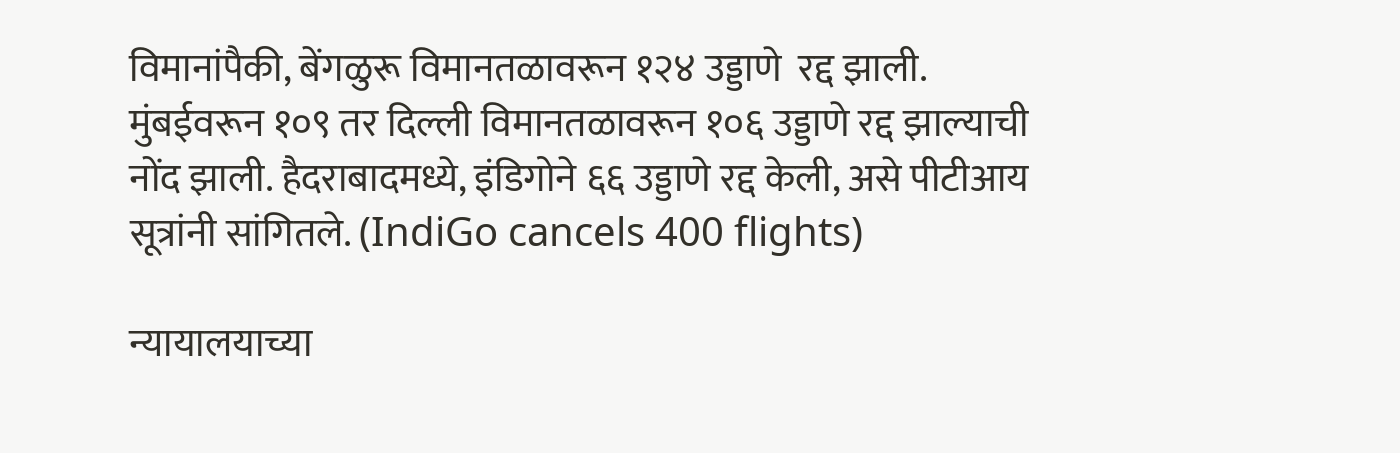विमानांपैकी, बेंगळुरू विमानतळावरून १२४ उड्डाणे  रद्द झाली. मुंबईवरून १०९ तर दिल्ली विमानतळावरून १०६ उड्डाणे रद्द झाल्याची नोंद झाली. हैदराबादमध्ये, इंडिगोने ६६ उड्डाणे रद्द केली, असे पीटीआय सूत्रांनी सांगितले. (IndiGo cancels 400 flights)

न्यायालयाच्या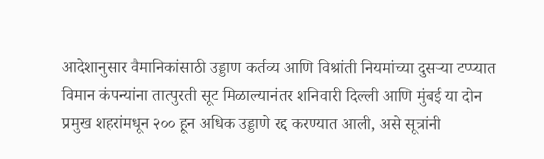आदेशानुसार वैमानिकांसाठी उड्डाण कर्तव्य आणि विश्रांती नियमांच्या दुसऱ्या टप्प्यात विमान कंपन्यांना तात्पुरती सूट मिळाल्यानंतर शनिवारी दिल्ली आणि मुंबई या दोन प्रमुख शहरांमधून २०० हून अधिक उड्डाणे रद्द करण्यात आली, असे सूत्रांनी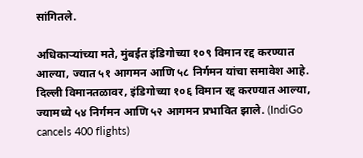सांगितले.

अधिकाऱ्यांच्या मते, मुंबईत इंडिगोच्या १०९ विमान रद्द करण्यात आल्या, ज्यात ५१ आगमन आणि ५८ निर्गमन यांचा समावेश आहे. दिल्ली विमानतळावर, इंडिगोच्या १०६ विमान रद्द करण्यात आल्या, ज्यामध्ये ५४ निर्गमन आणि ५२ आगमन प्रभावित झाले. (IndiGo cancels 400 flights)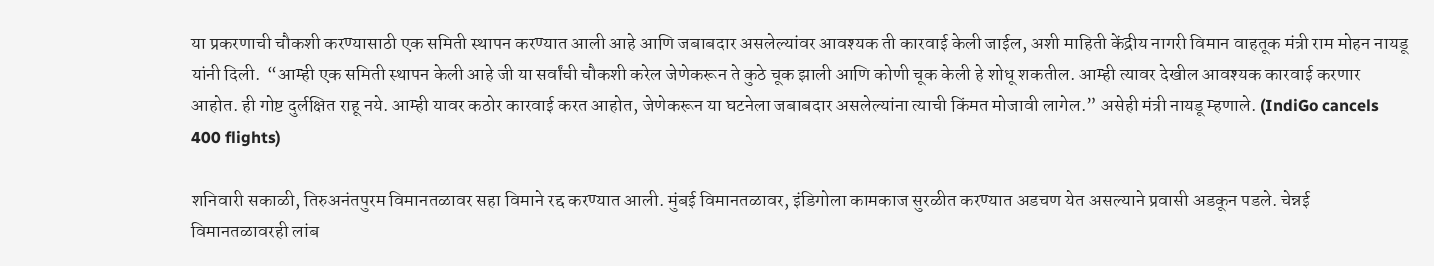या प्रकरणाची चौकशी करण्यासाठी एक समिती स्थापन करण्यात आली आहे आणि जबाबदार असलेल्यांवर आवश्यक ती कारवाई केली जाईल, अशी माहिती केंद्रीय नागरी विमान वाहतूक मंत्री राम मोहन नायडू यांनी दिली.  “आम्ही एक समिती स्थापन केली आहे जी या सर्वांची चौकशी करेल जेणेकरून ते कुठे चूक झाली आणि कोणी चूक केली हे शोधू शकतील. आम्ही त्यावर देखील आवश्यक कारवाई करणार आहोत. ही गोष्ट दुर्लक्षित राहू नये. आम्ही यावर कठोर कारवाई करत आहोत, जेणेकरून या घटनेला जबाबदार असलेल्यांना त्याची किंमत मोजावी लागेल.” असेही मंत्री नायडू म्हणाले. (IndiGo cancels 400 flights)

शनिवारी सकाळी, तिरुअनंतपुरम विमानतळावर सहा विमाने रद्द करण्यात आली. मुंबई विमानतळावर, इंडिगोला कामकाज सुरळीत करण्यात अडचण येत असल्याने प्रवासी अडकून पडले. चेन्नई विमानतळावरही लांब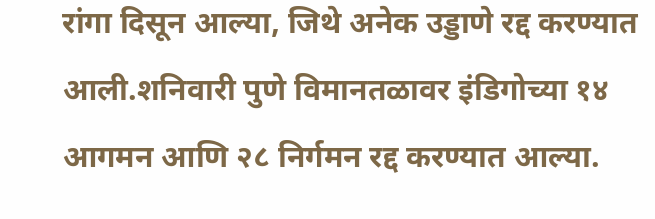रांगा दिसून आल्या, जिथे अनेक उड्डाणे रद्द करण्यात आली.शनिवारी पुणे विमानतळावर इंडिगोच्या १४ आगमन आणि २८ निर्गमन रद्द करण्यात आल्या.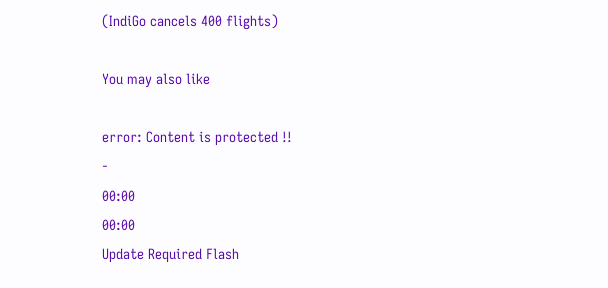(IndiGo cancels 400 flights)

You may also like

error: Content is protected !!
-
00:00
00:00
Update Required Flash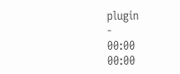plugin
-
00:00
00:00